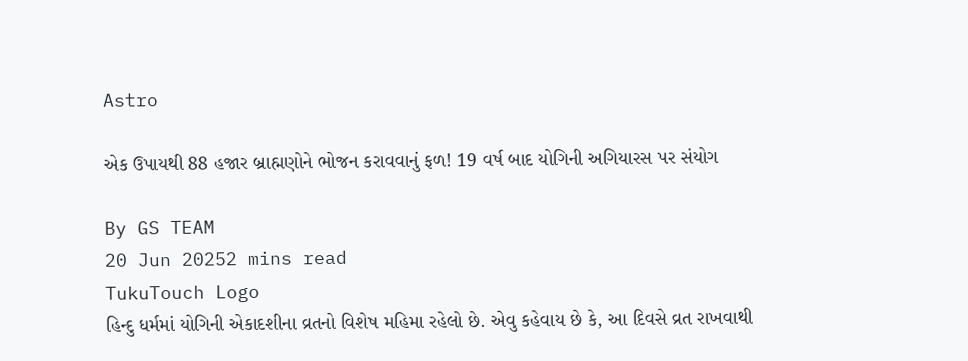Astro

એક ઉપાયથી 88 હજાર બ્રાહ્મણોને ભોજન કરાવવાનું ફળ! 19 વર્ષ બાદ યોગિની અગિયારસ પર સંયોગ

By GS TEAM
20 Jun 20252 mins read
TukuTouch Logo
હિન્દુ ધર્મમાં યોગિની એકાદશીના વ્રતનો વિશેષ મહિમા રહેલો છે. એવુ કહેવાય છે કે, આ દિવસે વ્રત રાખવાથી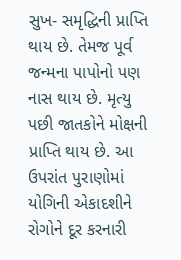સુખ- સમૃદ્ધિની પ્રાપ્તિ થાય છે. તેમજ પૂર્વ જન્મના પાપોનો પણ નાસ થાય છે. મૃત્યુ પછી જાતકોને મોક્ષની પ્રાપ્તિ થાય છે. આ ઉપરાંત પુરાણોમાં યોગિની એકાદશીને રોગોને દૂર કરનારી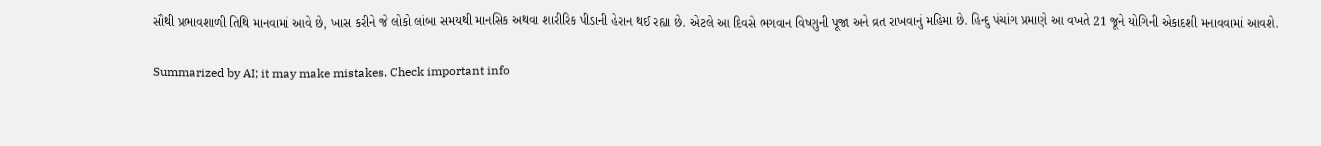સૌથી પ્રભાવશાળી તિથિ માનવામાં આવે છે, ખાસ કરીને જે લોકો લાંબા સમયથી માનસિક અથવા શારીરિક પીડાની હેરાન થઈ રહ્યા છે. એટલે આ દિવસે ભગવાન વિષ્ણુની પૂજા અને વ્રત રાખવાનું મહિમા છે. હિન્દુ પંચાંગ પ્રમાણે આ વખતે 21 જૂને યોગિની એકાદશી મનાવવામાં આવશે.

Summarized by AI; it may make mistakes. Check important info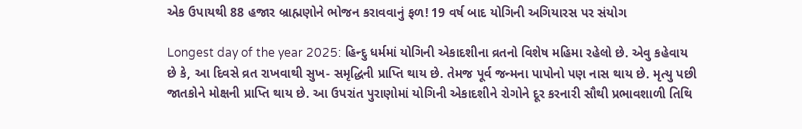એક ઉપાયથી 88 હજાર બ્રાહ્મણોને ભોજન કરાવવાનું ફળ! 19 વર્ષ બાદ યોગિની અગિયારસ પર સંયોગ

Longest day of the year 2025: હિન્દુ ધર્મમાં યોગિની એકાદશીના વ્રતનો વિશેષ મહિમા રહેલો છે. એવુ કહેવાય છે કે, આ દિવસે વ્રત રાખવાથી સુખ- સમૃદ્ધિની પ્રાપ્તિ થાય છે. તેમજ પૂર્વ જન્મના પાપોનો પણ નાસ થાય છે. મૃત્યુ પછી જાતકોને મોક્ષની પ્રાપ્તિ થાય છે. આ ઉપરાંત પુરાણોમાં યોગિની એકાદશીને રોગોને દૂર કરનારી સૌથી પ્રભાવશાળી તિથિ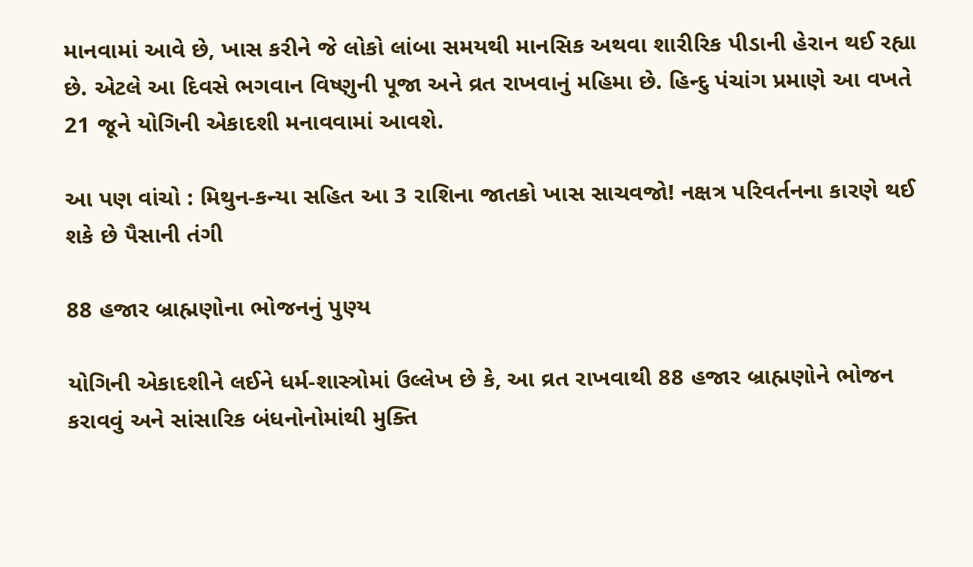માનવામાં આવે છે, ખાસ કરીને જે લોકો લાંબા સમયથી માનસિક અથવા શારીરિક પીડાની હેરાન થઈ રહ્યા છે. એટલે આ દિવસે ભગવાન વિષ્ણુની પૂજા અને વ્રત રાખવાનું મહિમા છે. હિન્દુ પંચાંગ પ્રમાણે આ વખતે 21 જૂને યોગિની એકાદશી મનાવવામાં આવશે.

આ પણ વાંચો : મિથુન-કન્યા સહિત આ 3 રાશિના જાતકો ખાસ સાચવજો! નક્ષત્ર પરિવર્તનના કારણે થઈ શકે છે પૈસાની તંગી

88 હજાર બ્રાહ્મણોના ભોજનનું પુણ્ય

યોગિની એકાદશીને લઈને ધર્મ-શાસ્ત્રોમાં ઉલ્લેખ છે કે, આ વ્રત રાખવાથી 88 હજાર બ્રાહ્મણોને ભોજન કરાવવું અને સાંસારિક બંધનોનોમાંથી મુક્તિ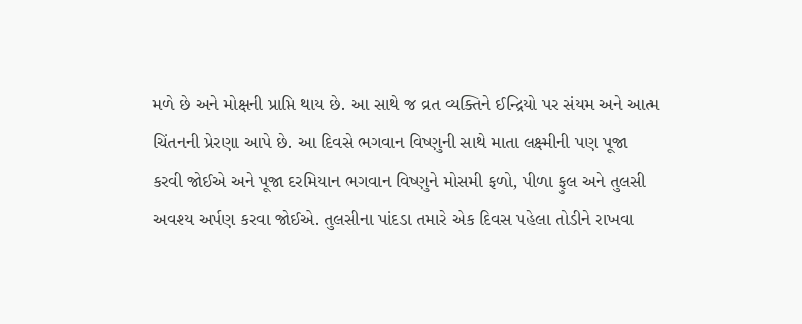મળે છે અને મોક્ષની પ્રાપ્તિ થાય છે. આ સાથે જ વ્રત વ્યક્તિને ઈન્દ્રિયો પર સંયમ અને આત્મ ચિંતનની પ્રેરણા આપે છે. આ દિવસે ભગવાન વિષ્ણુની સાથે માતા લક્ષ્મીની પણ પૂજા કરવી જોઈએ અને પૂજા દરમિયાન ભગવાન વિષ્ણુને મોસમી ફળો, પીળા ફુલ અને તુલસી અવશ્ય અર્પણ કરવા જોઈએ. તુલસીના પાંદડા તમારે એક દિવસ પહેલા તોડીને રાખવા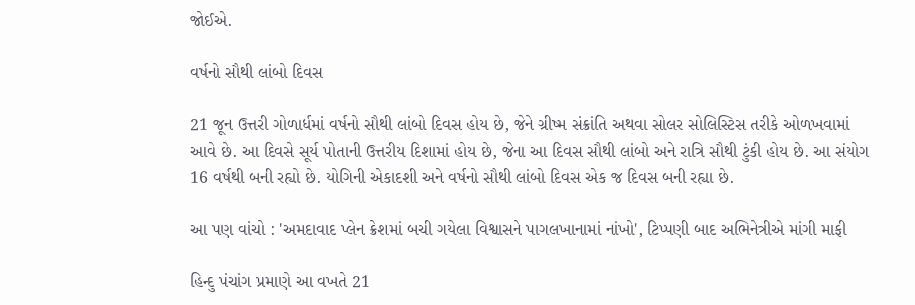જોઈએ.

વર્ષનો સૌથી લાંબો દિવસ

21 જૂન ઉત્તરી ગોળાર્ધમાં વર્ષનો સૌથી લાંબો દિવસ હોય છે, જેને ગ્રીષ્મ સંક્રાંતિ અથવા સોલર સોલિસ્ટિસ તરીકે ઓળખવામાં આવે છે. આ દિવસે સૂર્ય પોતાની ઉત્તરીય દિશામાં હોય છે, જેના આ દિવસ સૌથી લાંબો અને રાત્રિ સૌથી ટુંકી હોય છે. આ સંયોગ 16 વર્ષથી બની રહ્યો છે. યોગિની એકાદશી અને વર્ષનો સૌથી લાંબો દિવસ એક જ દિવસ બની રહ્યા છે.

આ પણ વાંચો : 'અમદાવાદ પ્લેન ક્રેશમાં બચી ગયેલા વિશ્વાસને પાગલખાનામાં નાંખો', ટિપ્પણી બાદ અભિનેત્રીએ માંગી માફી

હિન્દુ પંચાંગ પ્રમાણે આ વખતે 21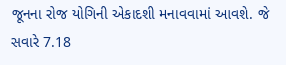જૂનના રોજ યોગિની એકાદશી મનાવવામાં આવશે. જે સવારે 7.18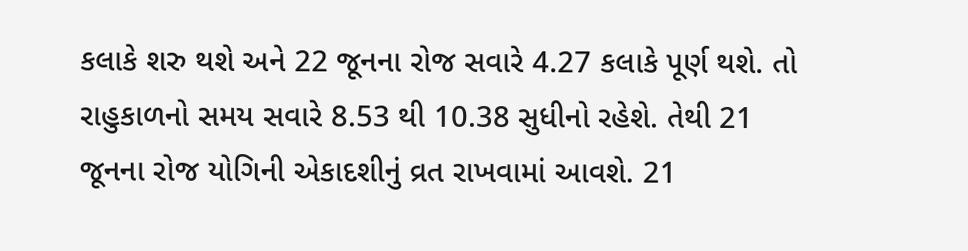કલાકે શરુ થશે અને 22 જૂનના રોજ સવારે 4.27 કલાકે પૂર્ણ થશે. તો રાહુકાળનો સમય સવારે 8.53 થી 10.38 સુધીનો રહેશે. તેથી 21 જૂનના રોજ યોગિની એકાદશીનું વ્રત રાખવામાં આવશે. 21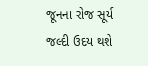જૂનના રોજ સૂર્ય જલ્દી ઉદય થશે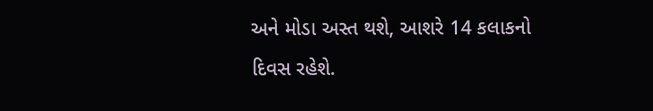અને મોડા અસ્ત થશે, આશરે 14 કલાકનો દિવસ રહેશે.